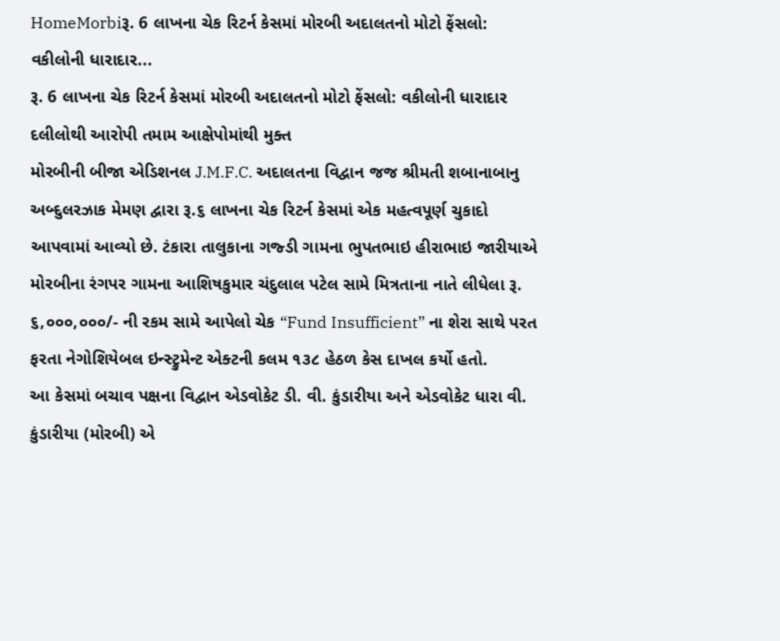HomeMorbiરૂ. 6 લાખના ચેક રિટર્ન કેસમાં મોરબી અદાલતનો મોટો ફેંસલો: વકીલોની ધારાદાર...
રૂ. 6 લાખના ચેક રિટર્ન કેસમાં મોરબી અદાલતનો મોટો ફેંસલો: વકીલોની ધારાદાર દલીલોથી આરોપી તમામ આક્ષેપોમાંથી મુક્ત
મોરબીની બીજા એડિશનલ J.M.F.C. અદાલતના વિદ્વાન જજ શ્રીમતી શબાનાબાનુ અબ્દુલરઝાક મેમણ દ્વારા રૂ.૬ લાખના ચેક રિટર્ન કેસમાં એક મહત્વપૂર્ણ ચુકાદો આપવામાં આવ્યો છે. ટંકારા તાલુકાના ગજ્ડી ગામના ભુપતભાઇ હીરાભાઇ જારીયાએ મોરબીના રંગપર ગામના આશિષકુમાર ચંદુલાલ પટેલ સામે મિત્રતાના નાતે લીધેલા રૂ. ૬,૦૦૦,૦૦૦/- ની રકમ સામે આપેલો ચેક “Fund Insufficient” ના શેરા સાથે પરત ફરતા નેગોશિયેબલ ઇન્સ્ટ્રુમેન્ટ એક્ટની કલમ ૧૩૮ હેઠળ કેસ દાખલ કર્યો હતો.
આ કેસમાં બચાવ પક્ષના વિદ્વાન એડવોકેટ ડી. વી. કુંડારીયા અને એડવોકેટ ધારા વી. કુંડારીયા (મોરબી) એ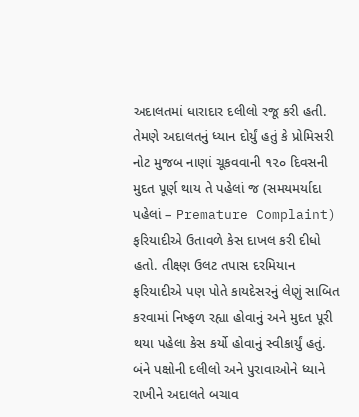અદાલતમાં ધારાદાર દલીલો રજૂ કરી હતી. તેમણે અદાલતનું ધ્યાન દોર્યું હતું કે પ્રોમિસરી નોટ મુજબ નાણાં ચૂકવવાની ૧૨૦ દિવસની મુદત પૂર્ણ થાય તે પહેલાં જ (સમયમર્યાદા પહેલાં – Premature Complaint) ફરિયાદીએ ઉતાવળે કેસ દાખલ કરી દીધો હતો. તીક્ષ્ણ ઉલટ તપાસ દરમિયાન ફરિયાદીએ પણ પોતે કાયદેસરનું લેણું સાબિત કરવામાં નિષ્ફળ રહ્યા હોવાનું અને મુદત પૂરી થયા પહેલા કેસ કર્યો હોવાનું સ્વીકાર્યું હતું.
બંને પક્ષોની દલીલો અને પુરાવાઓને ધ્યાને રાખીને અદાલતે બચાવ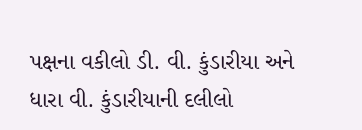પક્ષના વકીલો ડી. વી. કુંડારીયા અને ધારા વી. કુંડારીયાની દલીલો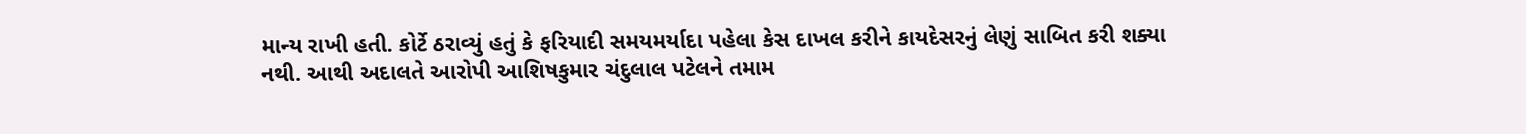માન્ય રાખી હતી. કોર્ટે ઠરાવ્યું હતું કે ફરિયાદી સમયમર્યાદા પહેલા કેસ દાખલ કરીને કાયદેસરનું લેણું સાબિત કરી શક્યા નથી. આથી અદાલતે આરોપી આશિષકુમાર ચંદુલાલ પટેલને તમામ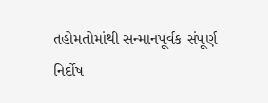તહોમતોમાંથી સન્માનપૂર્વક સંપૂર્ણ નિર્દોષ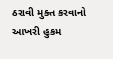ઠરાવી મુક્ત કરવાનો આખરી હુકમ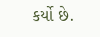કર્યો છે.